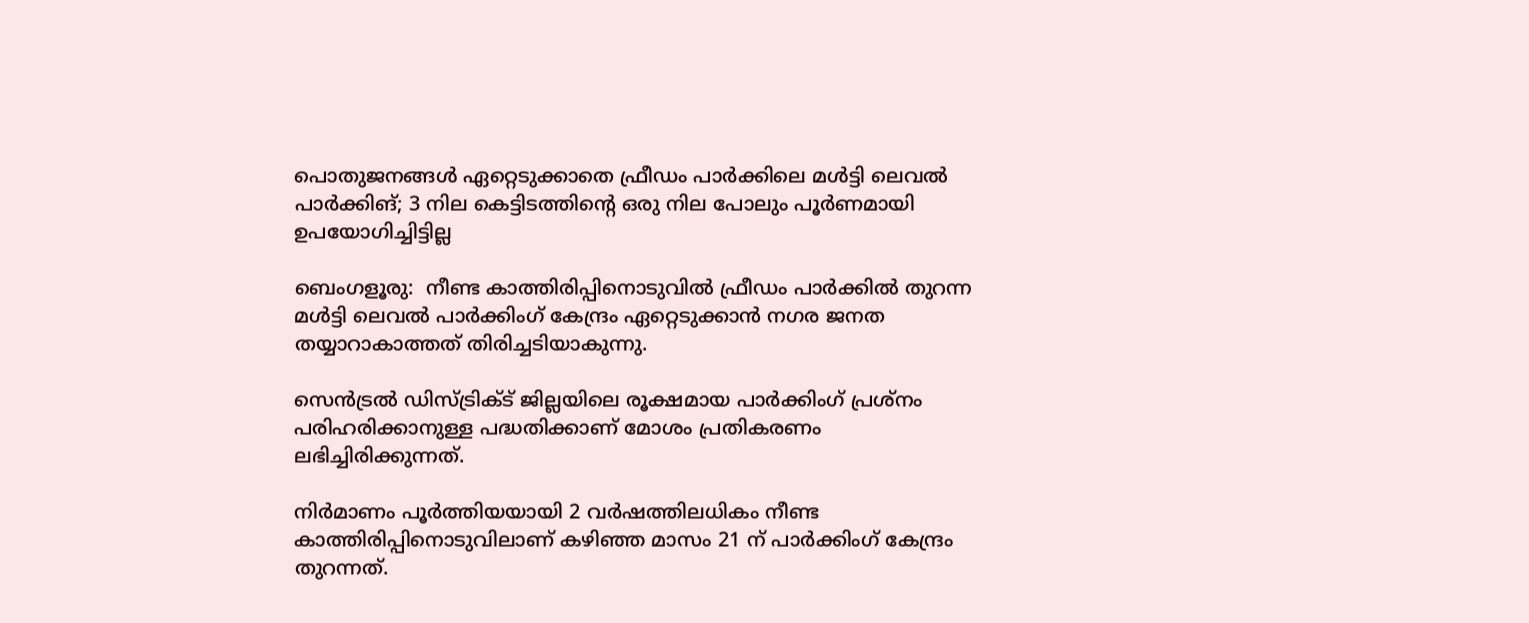പൊതുജനങ്ങൾ ഏറ്റെടുക്കാതെ ഫ്രീഡം പാർക്കിലെ മൾട്ടി ലെവൽ പാർക്കിങ്‌; 3 നില കെട്ടിടത്തിന്റെ ഒരു നില പോലും പൂർണമായി ഉപയോഗിച്ചിട്ടില്ല

ബെംഗളൂരു:  നീണ്ട കാത്തിരിപ്പിനൊടുവിൽ ഫ്രീഡം പാർക്കിൽ തുറന്ന മൾട്ടി ലെവൽ പാർക്കിംഗ് കേന്ദ്രം ഏറ്റെടുക്കാൻ നഗര ജനത തയ്യാറാകാത്തത് തിരിച്ചടിയാകുന്നു.

സെൻട്രൽ ഡിസ്ട്രിക്ട് ജില്ലയിലെ രൂക്ഷമായ പാർക്കിംഗ് പ്രശ്നം പരിഹരിക്കാനുള്ള പദ്ധതിക്കാണ് മോശം പ്രതികരണം ലഭിച്ചിരിക്കുന്നത്.

നിർമാണം പൂർത്തിയയായി 2 വർഷത്തിലധികം നീണ്ട കാത്തിരിപ്പിനൊടുവിലാണ് കഴിഞ്ഞ മാസം 21 ന് പാർക്കിംഗ് കേന്ദ്രം തുറന്നത്.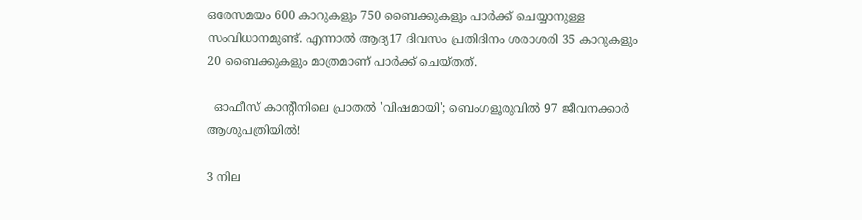ഒരേസമയം 600 കാറുകളും 750 ബൈക്കുകളും പാർക്ക് ചെയ്യാനുള്ള സംവിധാനമുണ്ട്. എന്നാൽ ആദ്യ17 ദിവസം പ്രതിദിനം ശരാശരി 35 കാറുകളും 20 ബൈക്കുകളും മാത്രമാണ് പാർക്ക് ചെയ്തത്.

  ഓഫീസ് കാന്റീനിലെ പ്രാതൽ 'വിഷമായി'; ബെംഗളൂരുവിൽ 97 ജീവനക്കാർ ആശുപത്രിയിൽ!

3 നില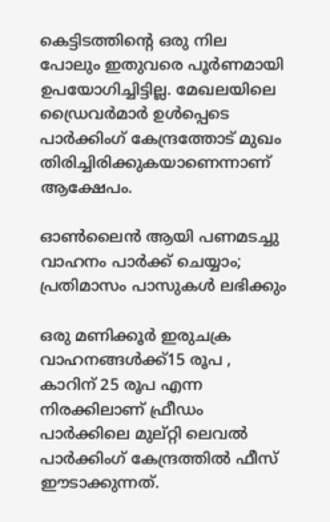കെട്ടിടത്തിന്റെ ഒരു നില പോലും ഇതുവരെ പൂർണമായി ഉപയോഗിച്ചിട്ടില്ല. മേഖലയിലെ ഡ്രൈവർമാർ ഉൾപ്പെടെ പാർക്കിംഗ് കേന്ദ്രത്തോട് മുഖം തിരിച്ചിരിക്കുകയാണെന്നാണ് ആക്ഷേപം.

ഓൺലൈൻ ആയി പണമടച്ചു വാഹനം പാർക്ക് ചെയ്യാം; പ്രതിമാസം പാസുകൾ ലഭിക്കും

ഒരു മണിക്കൂർ ഇരുചക്ര വാഹനങ്ങൾക്ക്15 രൂപ , കാറിന് 25 രൂപ എന്ന നിരക്കിലാണ് ഫ്രീഡം പാർക്കിലെ മുല്റ്റി ലെവൽ പാർക്കിംഗ് കേന്ദ്രത്തിൽ ഫീസ് ഈടാക്കുന്നത്.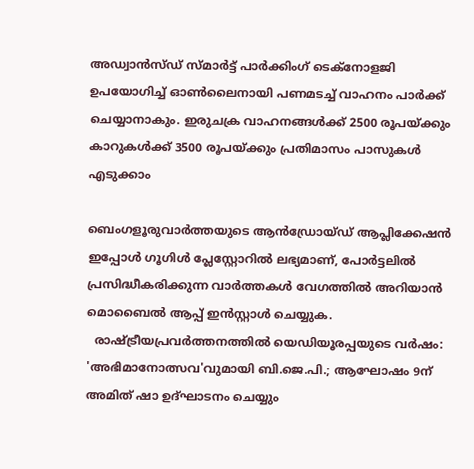അഡ്വാൻസ്ഡ് സ്മാർട്ട് പാർക്കിംഗ് ടെക്നോളജി ഉപയോഗിച്ച് ഓൺലൈനായി പണമടച്ച് വാഹനം പാർക്ക് ചെയ്യാനാകും. ഇരുചക്ര വാഹനങ്ങൾക്ക് 2500 രൂപയ്ക്കും കാറുകൾക്ക് 3500 രൂപയ്ക്കും പ്രതിമാസം പാസുകൾ എടുക്കാം

ബെംഗളൂരുവാർത്തയുടെ ആൻഡ്രോയ്ഡ് ആപ്ലിക്കേഷൻ ഇപ്പോൾ ഗൂഗിൾ പ്ലേസ്റ്റോറിൽ ലഭ്യമാണ്, പോർട്ടലിൽ പ്രസിദ്ധീകരിക്കുന്ന വാർത്തകൾ വേഗത്തിൽ അറിയാൻ മൊബൈൽ ആപ്പ് ഇൻസ്റ്റാൾ ചെയ്യുക.
  രാഷ്ട്രീയപ്രവർത്തനത്തിൽ യെഡിയൂരപ്പയുടെ വർഷം: 'അഭിമാനോത്സവ'വുമായി ബി.ജെ.പി.; ആഘോഷം 9ന് അമിത് ഷാ ഉദ്ഘാടനം ചെയ്യും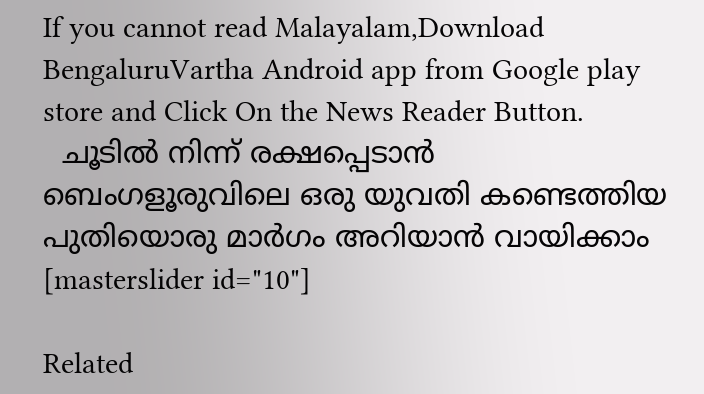If you cannot read Malayalam,Download BengaluruVartha Android app from Google play store and Click On the News Reader Button.
  ചൂടിൽ നിന്ന് രക്ഷപ്പെടാൻ ബെംഗളൂരുവിലെ ഒരു യുവതി കണ്ടെത്തിയ പുതിയൊരു മാർഗം അറിയാൻ വായിക്കാം
[masterslider id="10"]

Related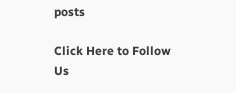posts

Click Here to Follow Us